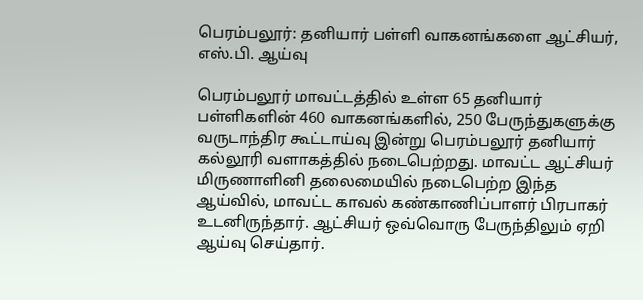பெரம்பலூர்: தனியார் பள்ளி வாகனங்களை ஆட்சியர், எஸ்.பி. ஆய்வு

பெரம்பலூர் மாவட்டத்தில் உள்ள 65 தனியார் பள்ளிகளின் 460 வாகனங்களில், 250 பேருந்துகளுக்கு வருடாந்திர கூட்டாய்வு இன்று பெரம்பலூர் தனியார் கல்லூரி வளாகத்தில் நடைபெற்றது. மாவட்ட ஆட்சியர் மிருணாளினி தலைமையில் நடைபெற்ற இந்த ஆய்வில், மாவட்ட காவல் கண்காணிப்பாளர் பிரபாகர் உடனிருந்தார். ஆட்சியர் ஒவ்வொரு பேருந்திலும் ஏறி ஆய்வு செய்தார்.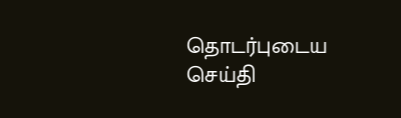தொடர்புடைய செய்தி